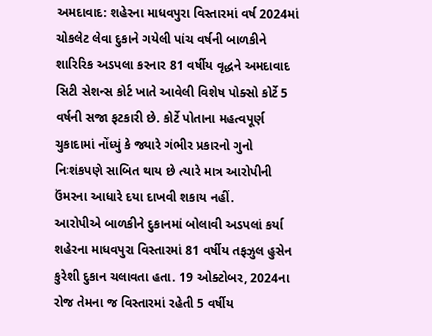અમદાવાદ: શહેરના માધવપુરા વિસ્તારમાં વર્ષ 2024માં ચોકલેટ લેવા દુકાને ગયેલી પાંચ વર્ષની બાળકીને શારિરિક અડપલા કરનાર 81 વર્ષીય વૃદ્ધને અમદાવાદ સિટી સેશન્સ કોર્ટ ખાતે આવેલી વિશેષ પોક્સો કોર્ટે 5 વર્ષની સજા ફટકારી છે. કોર્ટે પોતાના મહત્વપૂર્ણ ચુકાદામાં નોંધ્યું કે જ્યારે ગંભીર પ્રકારનો ગુનો નિઃશંકપણે સાબિત થાય છે ત્યારે માત્ર આરોપીની ઉંમરના આધારે દયા દાખવી શકાય નહીં.
આરોપીએ બાળકીને દુકાનમાં બોલાવી અડપલાં કર્યા
શહેરના માધવપુરા વિસ્તારમાં 81 વર્ષીય તફઝુલ હુસેન કુરેશી દુકાન ચલાવતા હતા. 19 ઓક્ટોબર, 2024ના રોજ તેમના જ વિસ્તારમાં રહેતી 5 વર્ષીય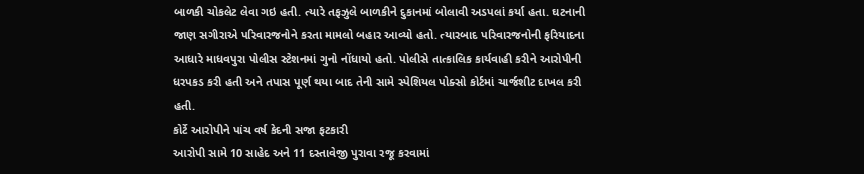બાળકી ચોકલેટ લેવા ગઇ હતી. ત્યારે તફઝુલે બાળકીને દુકાનમાં બોલાવી અડપલાં કર્યા હતા. ઘટનાની જાણ સગીરાએ પરિવારજનોને કરતા મામલો બહાર આવ્યો હતો. ત્યારબાદ પરિવારજનોની ફરિયાદના આધારે માધવપુરા પોલીસ સ્ટેશનમાં ગુનો નોંધાયો હતો. પોલીસે તાત્કાલિક કાર્યવાહી કરીને આરોપીની ધરપકડ કરી હતી અને તપાસ પૂર્ણ થયા બાદ તેની સામે સ્પેશિયલ પોક્સો કોર્ટમાં ચાર્જશીટ દાખલ કરી હતી.
કોર્ટે આરોપીને પાંચ વર્ષ કેદની સજા ફટકારી
આરોપી સામે 10 સાહેદ અને 11 દસ્તાવેજી પુરાવા રજૂ કરવામાં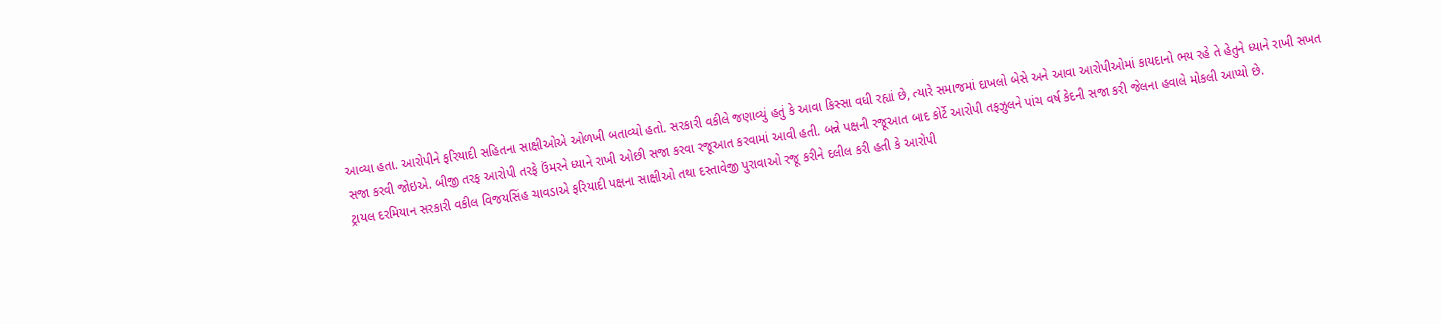આવ્યા હતા. આરોપીને ફરિયાદી સહિતના સાક્ષીઓએ ઓળખી બતાવ્યો હતો. સરકારી વકીલે જણાવ્યું હતું કે આવા કિસ્સા વધી રહ્યાં છે, ત્યારે સમાજમાં દાખલો બેસે અને આવા આરોપીઓમાં કાયદાનો ભય રહે તે હેતુને ધ્યાને રાખી સખત સજા કરવી જોઇએ. બીજી તરફ આરોપી તરફે ઉંમરને ધ્યાને રાખી ઓછી સજા કરવા રજૂઆત કરવામાં આવી હતી. બન્ને પક્ષની રજૂઆત બાદ કોર્ટે આરોપી તફઝુલને પાંચ વર્ષ કેદની સજા કરી જેલના હવાલે મોકલી આપ્યો છે.
ટ્રાયલ દરમિયાન સરકારી વકીલ વિજયસિંહ ચાવડાએ ફરિયાદી પક્ષના સાક્ષીઓ તથા દસ્તાવેજી પુરાવાઓ રજૂ કરીને દલીલ કરી હતી કે આરોપી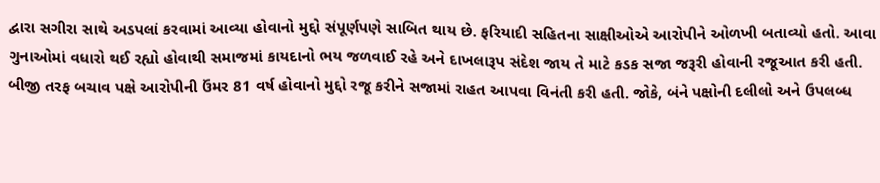દ્વારા સગીરા સાથે અડપલાં કરવામાં આવ્યા હોવાનો મુદ્દો સંપૂર્ણપણે સાબિત થાય છે. ફરિયાદી સહિતના સાક્ષીઓએ આરોપીને ઓળખી બતાવ્યો હતો. આવા ગુનાઓમાં વધારો થઈ રહ્યો હોવાથી સમાજમાં કાયદાનો ભય જળવાઈ રહે અને દાખલારૂપ સંદેશ જાય તે માટે કડક સજા જરૂરી હોવાની રજૂઆત કરી હતી.
બીજી તરફ બચાવ પક્ષે આરોપીની ઉંમર 81 વર્ષ હોવાનો મુદ્દો રજૂ કરીને સજામાં રાહત આપવા વિનંતી કરી હતી. જોકે, બંને પક્ષોની દલીલો અને ઉપલબ્ધ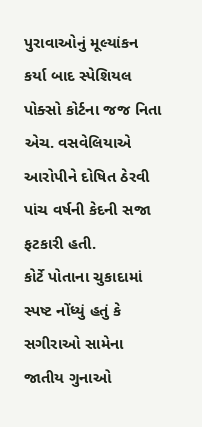પુરાવાઓનું મૂલ્યાંકન કર્યા બાદ સ્પેશિયલ પોક્સો કોર્ટના જજ નિતા એચ. વસવેલિયાએ આરોપીને દોષિત ઠેરવી પાંચ વર્ષની કેદની સજા ફટકારી હતી.
કોર્ટે પોતાના ચુકાદામાં સ્પષ્ટ નોંધ્યું હતું કે સગીરાઓ સામેના જાતીય ગુનાઓ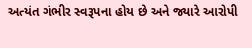અત્યંત ગંભીર સ્વરૂપના હોય છે અને જ્યારે આરોપી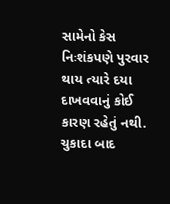સામેનો કેસ નિઃશંકપણે પુરવાર થાય ત્યારે દયા દાખવવાનું કોઈ કારણ રહેતું નથી. ચુકાદા બાદ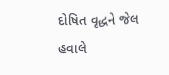દોષિત વૃદ્ધને જેલ હવાલે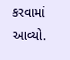કરવામાં આવ્યો.